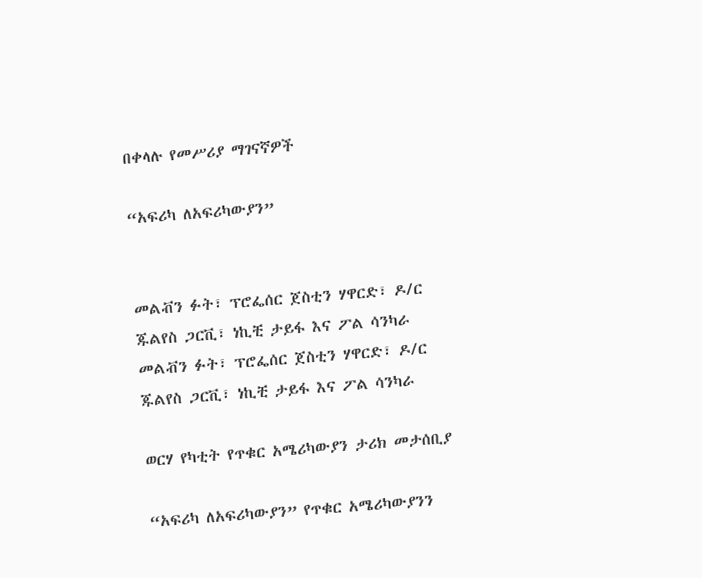በቀላሉ የመሥሪያ ማገናኛዎች

“አፍሪካ ለአፍሪካውያን”


መልቭን ፉት፣ ፕሮፌሰር ጀስቲን ሃዋርድ፣ ዶ/ር ጁልየስ ጋርቪ፣ ነኪቺ ታይፋ እና ፖል ሳንካራ
መልቭን ፉት፣ ፕሮፌሰር ጀስቲን ሃዋርድ፣ ዶ/ር ጁልየስ ጋርቪ፣ ነኪቺ ታይፋ እና ፖል ሳንካራ

ወርሃ የካቲት የጥቁር አሜሪካውያን ታሪክ መታሰቢያ

“አፍሪካ ለአፍሪካውያን” የጥቁር አሜሪካውያንን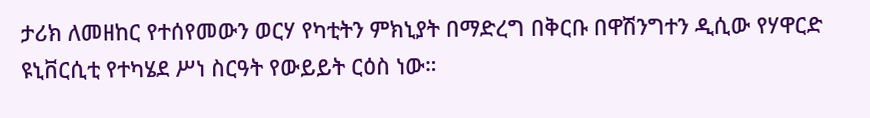ታሪክ ለመዘከር የተሰየመውን ወርሃ የካቲትን ምክኒያት በማድረግ በቅርቡ በዋሽንግተን ዲሲው የሃዋርድ ዩኒቨርሲቲ የተካሄደ ሥነ ስርዓት የውይይት ርዕስ ነው።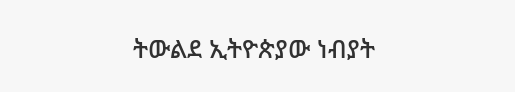ትውልደ ኢትዮጵያው ነብያት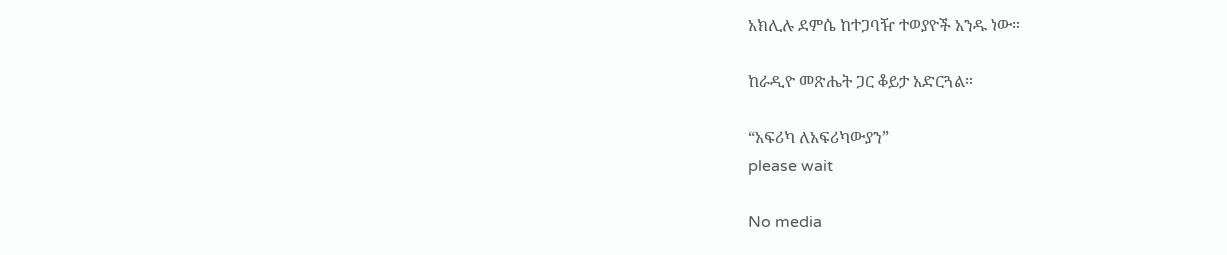አክሊሉ ደምሴ ከተጋባዥ ተወያዮች አንዱ ነው።

ከራዲዮ መጽሔት ጋር ቆይታ አድርጓል።

“አፍሪካ ለአፍሪካውያን”
please wait

No media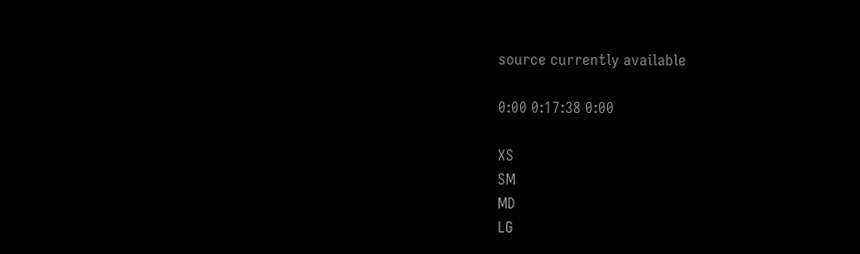source currently available

0:00 0:17:38 0:00

XS
SM
MD
LG